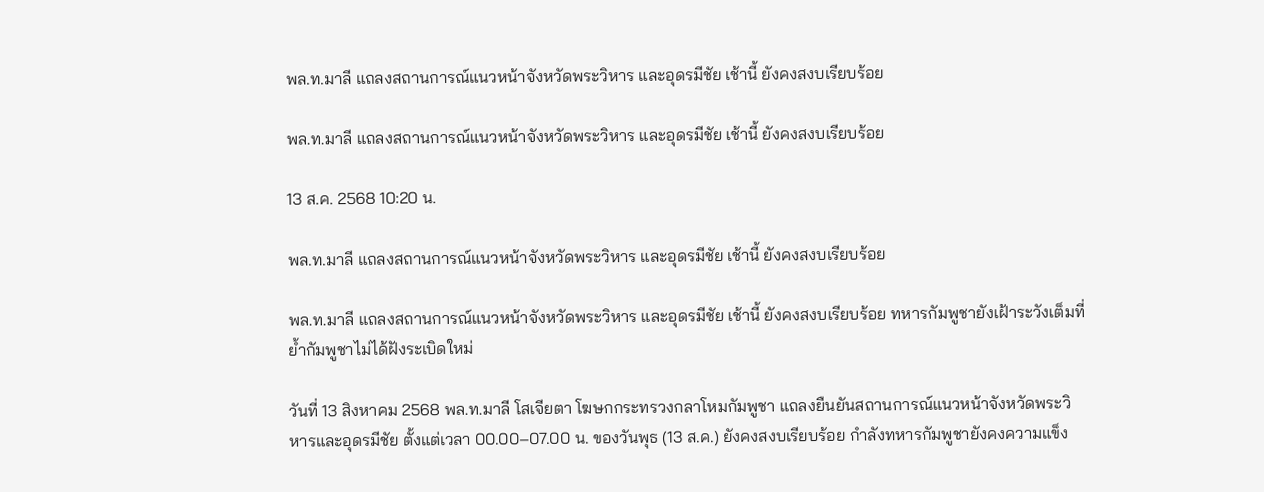พล.ท.มาลี แถลงสถานการณ์แนวหน้าจังหวัดพระวิหาร และอุดรมีชัย เช้านี้ ยังคงสงบเรียบร้อย

พล.ท.มาลี แถลงสถานการณ์แนวหน้าจังหวัดพระวิหาร และอุดรมีชัย เช้านี้ ยังคงสงบเรียบร้อย

13 ส.ค. 2568 10:20 น.

พล.ท.มาลี แถลงสถานการณ์แนวหน้าจังหวัดพระวิหาร และอุดรมีชัย เช้านี้ ยังคงสงบเรียบร้อย

พล.ท.มาลี แถลงสถานการณ์แนวหน้าจังหวัดพระวิหาร และอุดรมีชัย เช้านี้ ยังคงสงบเรียบร้อย ทหารกัมพูชายังเฝ้าระวังเต็มที่ ย้ำกัมพูชาไม่ได้ฝังระเบิดใหม่

วันที่ 13 สิงหาคม 2568 พล.ท.มาลี โสเจียตา โฆษกกระทรวงกลาโหมกัมพูชา แถลงยืนยันสถานการณ์แนวหน้าจังหวัดพระวิหารและอุดรมีชัย ตั้งแต่เวลา 00.00–07.00 น. ของวันพุธ (13 ส.ค.) ยังคงสงบเรียบร้อย กำลังทหารกัมพูชายังคงความแข็ง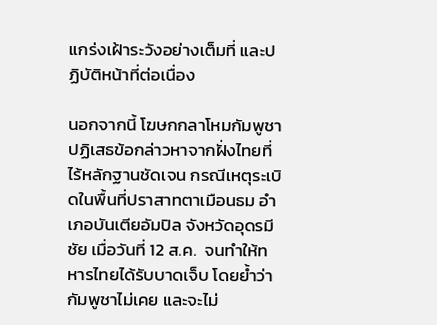แกร่งเฝ้าระวังอย่างเต็มที่ และปฏิบัติหน้าที่ต่อเนื่อง

นอกจากนี้ โฆษกกลาโหมกัมพูชาปฏิเสธข้อกล่าวหาจากฝั่งไทยที่ไร้หลักฐานชัดเจน กรณีเหตุระเบิดในพื้นที่ปราสาทตาเมือนธม อำเภอบันเตียอัมปิล จังหวัดอุดรมีชัย เมื่อวันที่ 12 ส.ค.  จนทำให้ทหารไทยได้รับบาดเจ็บ โดยย้ำว่า กัมพูชาไม่เคย และจะไม่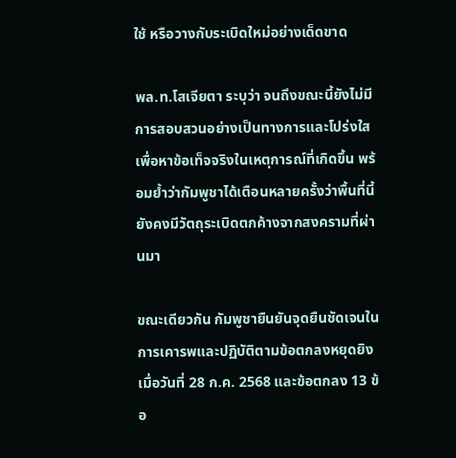ใช้ หรือวางกับระเบิดใหม่อย่างเด็ดขาด

พล.ท.โสเจียตา ระบุว่า จนถึงขณะนี้ยังไม่มีการสอบสวนอย่างเป็นทางการและโปร่งใสเพื่อหาข้อเท็จจริงในเหตุการณ์ที่เกิดขึ้น พร้อมย้ำว่ากัมพูชาได้เตือนหลายครั้งว่าพื้นที่นี้ยังคงมีวัตถุระเบิดตกค้างจากสงครามที่ผ่านมา

ขณะเดียวกัน กัมพูชายืนยันจุดยืนชัดเจนในการเคารพและปฏิบัติตามข้อตกลงหยุดยิงเมื่อวันที่ 28 ก.ค. 2568 และข้อตกลง 13 ข้อ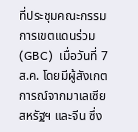ที่ประชุมคณะกรรมการเขตแดนร่วม (GBC)  เมื่อวันที่ 7 ส.ค. โดยมีผู้สังเกตการณ์จากมาเลเซีย สหรัฐฯ และจีน ซึ่ง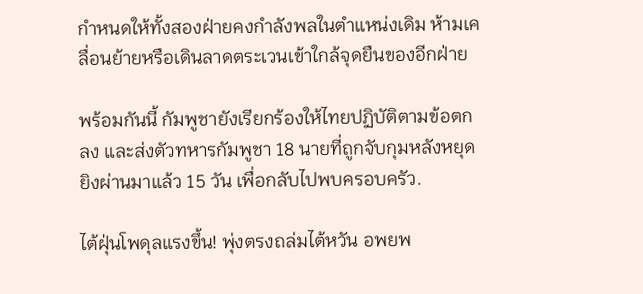กำหนดให้ทั้งสองฝ่ายคงกำลังพลในตำแหน่งเดิม ห้ามเคลื่อนย้ายหรือเดินลาดตระเวนเข้าใกล้จุดยืนของอีกฝ่าย

พร้อมกันนี้ กัมพูชายังเรียกร้องให้ไทยปฏิบัติตามข้อตกลง และส่งตัวทหารกัมพูชา 18 นายที่ถูกจับกุมหลังหยุดยิงผ่านมาแล้ว 15 วัน เพื่อกลับไปพบครอบครัว.

ไต้ฝุ่นโพดุลแรงขึ้น! พุ่งตรงถล่มไต้หวัน อพยพ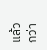แล้วกว่า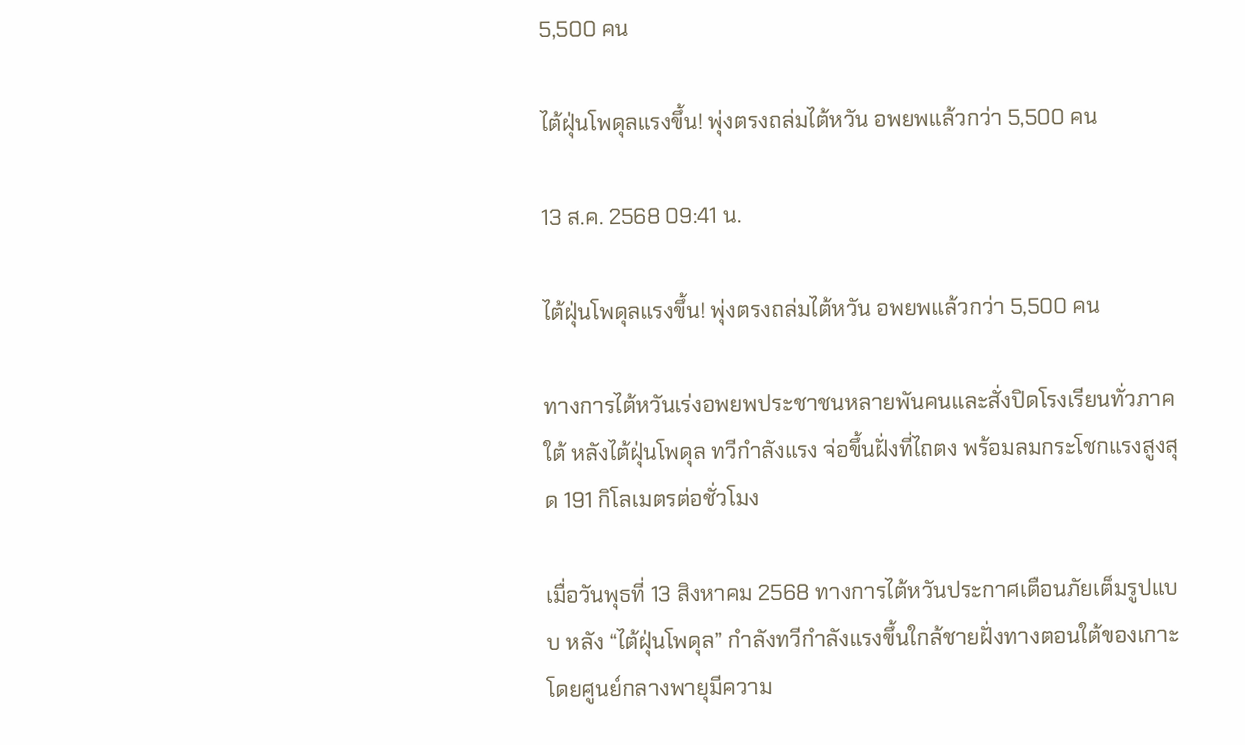5,500 คน

ไต้ฝุ่นโพดุลแรงขึ้น! พุ่งตรงถล่มไต้หวัน อพยพแล้วกว่า 5,500 คน

13 ส.ค. 2568 09:41 น.

ไต้ฝุ่นโพดุลแรงขึ้น! พุ่งตรงถล่มไต้หวัน อพยพแล้วกว่า 5,500 คน

ทางการไต้หวันเร่งอพยพประชาชนหลายพันคนและสั่งปิดโรงเรียนทั่วภาคใต้ หลังไต้ฝุ่นโพดุล ทวีกำลังแรง จ่อขึ้นฝั่งที่ไถตง พร้อมลมกระโชกแรงสูงสุด 191 กิโลเมตรต่อชั่วโมง

เมื่อวันพุธที่ 13 สิงหาคม 2568 ทางการไต้หวันประกาศเตือนภัยเต็มรูปแบบ หลัง “ไต้ฝุ่นโพดุล” กำลังทวีกำลังแรงขึ้นใกล้ชายฝั่งทางตอนใต้ของเกาะ โดยศูนย์กลางพายุมีความ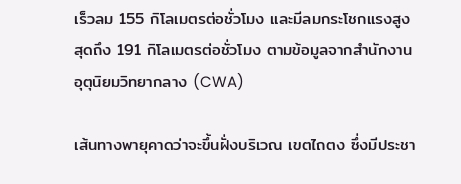เร็วลม 155 กิโลเมตรต่อชั่วโมง และมีลมกระโชกแรงสูงสุดถึง 191 กิโลเมตรต่อชั่วโมง ตามข้อมูลจากสำนักงานอุตุนิยมวิทยากลาง (CWA)

เส้นทางพายุคาดว่าจะขึ้นฝั่งบริเวณ เขตไถตง ซึ่งมีประชา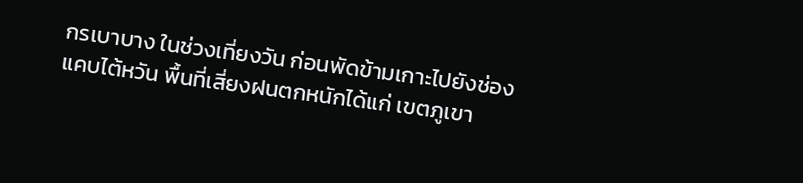กรเบาบาง ในช่วงเที่ยงวัน ก่อนพัดข้ามเกาะไปยังช่องแคบไต้หวัน พื้นที่เสี่ยงฝนตกหนักได้แก่ เขตภูเขา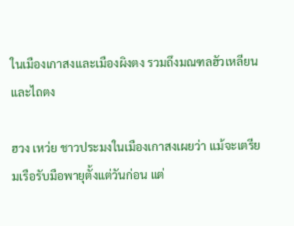ในเมืองเกาสงและเมืองผิงตง รวมถึงมณฑลฮัวเหลียนและไถตง

ฮวง เหว่ย ชาวประมงในเมืองเกาสงเผยว่า แม้จะเตรียมเรือรับมือพายุตั้งแต่วันก่อน แต่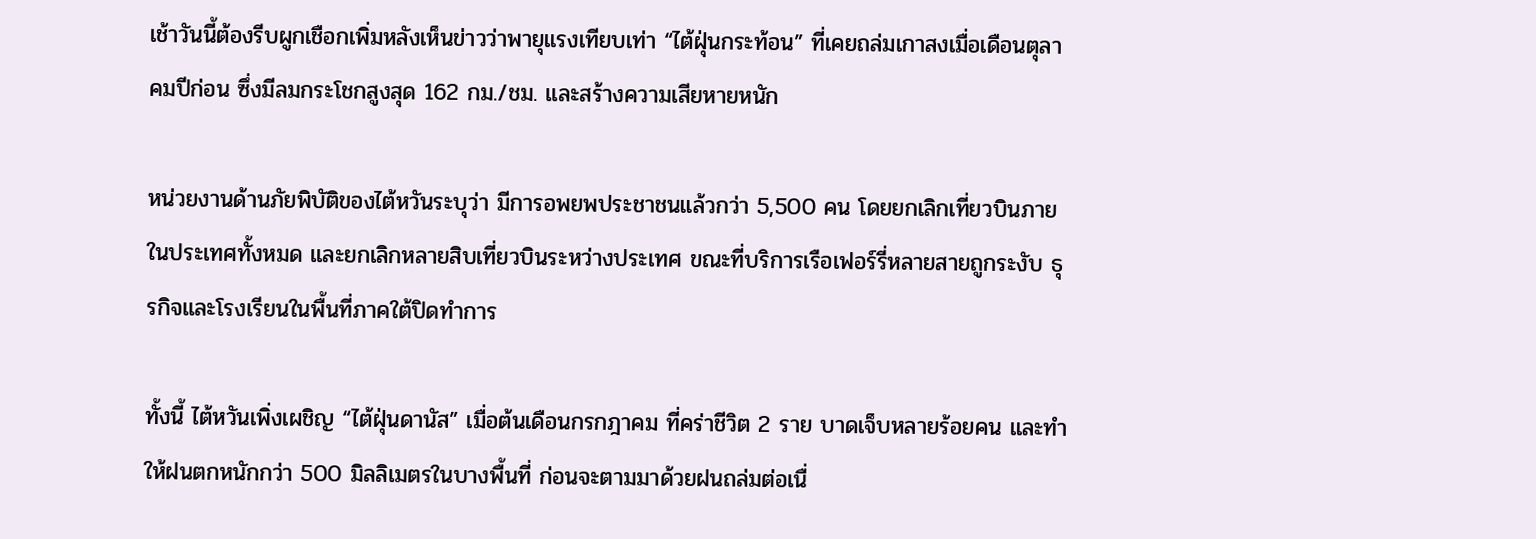เช้าวันนี้ต้องรีบผูกเชือกเพิ่มหลังเห็นข่าวว่าพายุแรงเทียบเท่า “ไต้ฝุ่นกระท้อน” ที่เคยถล่มเกาสงเมื่อเดือนตุลาคมปีก่อน ซึ่งมีลมกระโชกสูงสุด 162 กม./ชม. และสร้างความเสียหายหนัก

หน่วยงานด้านภัยพิบัติของไต้หวันระบุว่า มีการอพยพประชาชนแล้วกว่า 5,500 คน โดยยกเลิกเที่ยวบินภายในประเทศทั้งหมด และยกเลิกหลายสิบเที่ยวบินระหว่างประเทศ ขณะที่บริการเรือเฟอร์รี่หลายสายถูกระงับ ธุรกิจและโรงเรียนในพื้นที่ภาคใต้ปิดทำการ

ทั้งนี้ ไต้หวันเพิ่งเผชิญ “ไต้ฝุ่นดานัส” เมื่อต้นเดือนกรกฎาคม ที่คร่าชีวิต 2 ราย บาดเจ็บหลายร้อยคน และทำให้ฝนตกหนักกว่า 500 มิลลิเมตรในบางพื้นที่ ก่อนจะตามมาด้วยฝนถล่มต่อเนื่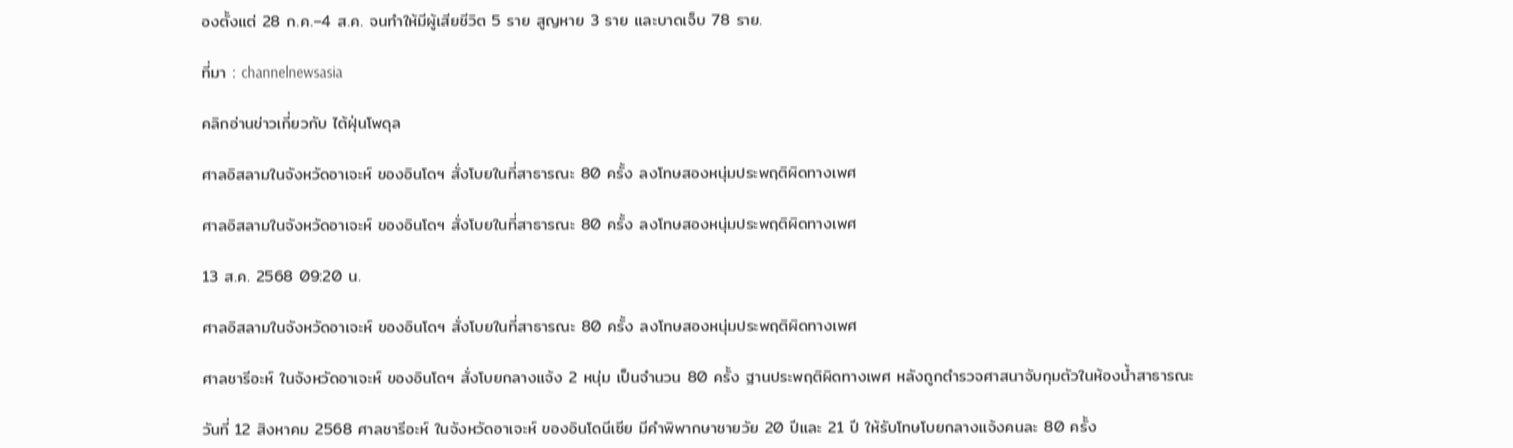องตั้งแต่ 28 ก.ค.–4 ส.ค. จนทำให้มีผู้เสียชีวิต 5 ราย สูญหาย 3 ราย และบาดเจ็บ 78 ราย.

ที่มา : channelnewsasia

คลิกอ่านข่าวเกี่ยวกับ ไต้ฝุ่นโพดุล

ศาลอิสลามในจังหวัดอาเจะห์ ของอินโดฯ สั่งโบยในที่สาธารณะ 80 ครั้ง ลงโทษสองหนุ่มประพฤติผิดทางเพศ

ศาลอิสลามในจังหวัดอาเจะห์ ของอินโดฯ สั่งโบยในที่สาธารณะ 80 ครั้ง ลงโทษสองหนุ่มประพฤติผิดทางเพศ

13 ส.ค. 2568 09:20 น.

ศาลอิสลามในจังหวัดอาเจะห์ ของอินโดฯ สั่งโบยในที่สาธารณะ 80 ครั้ง ลงโทษสองหนุ่มประพฤติผิดทางเพศ

ศาลชารีอะห์ ในจังหวัดอาเจะห์ ของอินโดฯ สั่งโบยกลางแจ้ง 2 หนุ่ม เป็นจำนวน 80 ครั้ง ฐานประพฤติผิดทางเพศ หลังถูกตำรวจศาสนาจับกุมตัวในห้องน้ำสาธารณะ

วันที่ 12 สิงหาคม 2568 ศาลชารีอะห์ ในจังหวัดอาเจะห์ ของอินโดนีเซีย มีคำพิพากษาชายวัย 20 ปีและ 21 ปี ให้รับโทษโบยกลางแจ้งคนละ 80 ครั้ง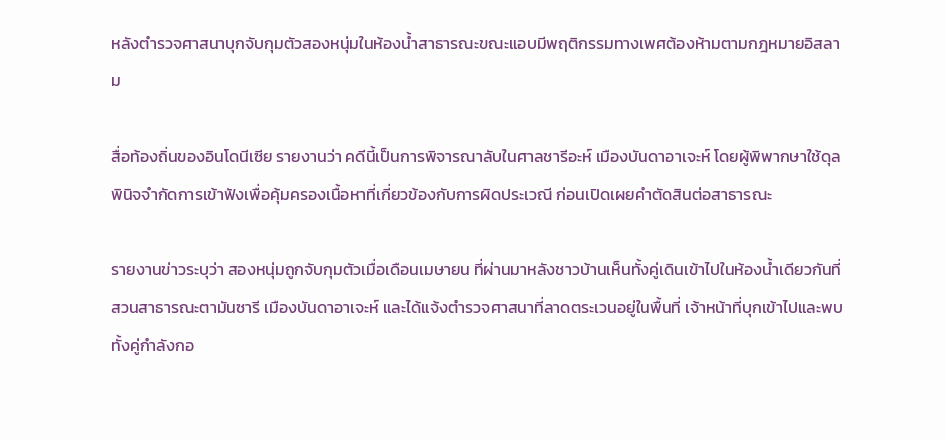หลังตำรวจศาสนาบุกจับกุมตัวสองหนุ่มในห้องน้ำสาธารณะขณะแอบมีพฤติกรรมทางเพศต้องห้ามตามกฎหมายอิสลาม

สื่อท้องถิ่นของอินโดนีเซีย รายงานว่า คดีนี้เป็นการพิจารณาลับในศาลชารีอะห์ เมืองบันดาอาเจะห์ โดยผู้พิพากษาใช้ดุลพินิจจำกัดการเข้าฟังเพื่อคุ้มครองเนื้อหาที่เกี่ยวข้องกับการผิดประเวณี ก่อนเปิดเผยคำตัดสินต่อสาธารณะ

รายงานข่าวระบุว่า สองหนุ่มถูกจับกุมตัวเมื่อเดือนเมษายน ที่ผ่านมาหลังชาวบ้านเห็นทั้งคู่เดินเข้าไปในห้องน้ำเดียวกันที่สวนสาธารณะตามันซารี เมืองบันดาอาเจะห์ และได้แจ้งตำรวจศาสนาที่ลาดตระเวนอยู่ในพื้นที่ เจ้าหน้าที่บุกเข้าไปและพบทั้งคู่กำลังกอ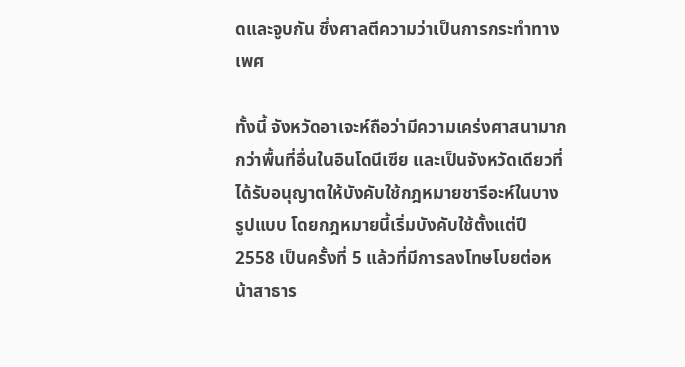ดและจูบกัน ซึ่งศาลตีความว่าเป็นการกระทำทางเพศ

ทั้งนี้ จังหวัดอาเจะห์ถือว่ามีความเคร่งศาสนามากกว่าพื้นที่อื่นในอินโดนีเซีย และเป็นจังหวัดเดียวที่ได้รับอนุญาตให้บังคับใช้กฎหมายชารีอะห์ในบางรูปแบบ โดยกฎหมายนี้เริ่มบังคับใช้ตั้งแต่ปี 2558 เป็นครั้งที่ 5 แล้วที่มีการลงโทษโบยต่อหน้าสาธาร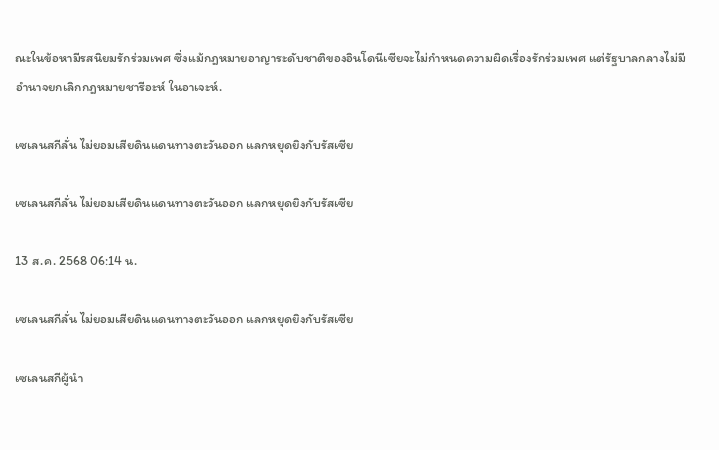ณะในข้อหามีรสนิยมรักร่วมเพศ ซึ่งแม้กฎหมายอาญาระดับชาติของอินโดนีเซียจะไม่กำหนดความผิดเรื่องรักร่วมเพศ แต่รัฐบาลกลางไม่มีอำนาจยกเลิกกฎหมายชารีอะห์ ในอาเจะห์.

เซเลนสกีลั่น ไม่ยอมเสียดินแดนทางตะวันออก แลกหยุดยิงกับรัสเซีย

เซเลนสกีลั่น ไม่ยอมเสียดินแดนทางตะวันออก แลกหยุดยิงกับรัสเซีย

13 ส.ค. 2568 06:14 น.

เซเลนสกีลั่น ไม่ยอมเสียดินแดนทางตะวันออก แลกหยุดยิงกับรัสเซีย

เซเลนสกีผู้นำ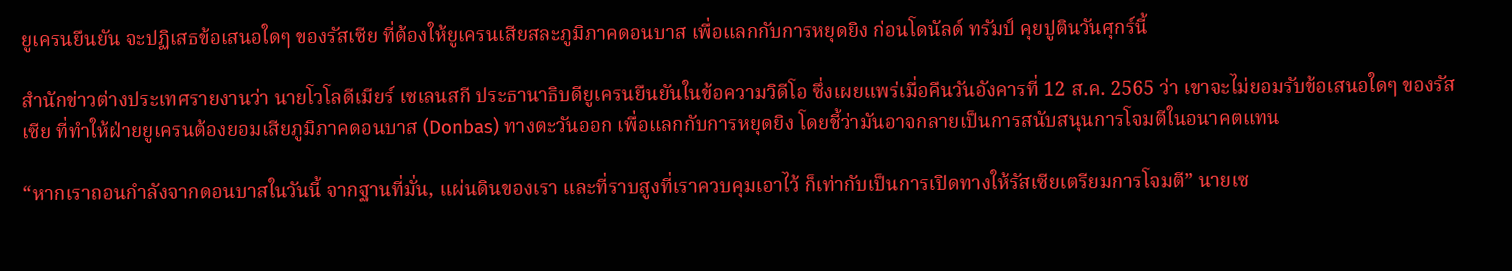ยูเครนยืนยัน จะปฏิเสธข้อเสนอใดๆ ของรัสเซีย ที่ต้องให้ยูเครนเสียสละภูมิภาคดอนบาส เพื่อแลกกับการหยุดยิง ก่อนโดนัลด์ ทรัมป์ คุยปูตินวันศุกร์นี้

สำนักข่าวต่างประเทศรายงานว่า นายโวโลดีเมียร์ เซเลนสกี ประธานาธิบดียูเครนยืนยันในข้อความวิดีโอ ซึ่งเผยแพร่เมื่อคืนวันอังคารที่ 12 ส.ค. 2565 ว่า เขาจะไม่ยอมรับข้อเสนอใดๆ ของรัสเซีย ที่ทำให้ฝ่ายยูเครนต้องยอมเสียภูมิภาคดอนบาส (Donbas) ทางตะวันออก เพื่อแลกกับการหยุดยิง โดยชี้ว่ามันอาจกลายเป็นการสนับสนุนการโจมตีในอนาคตแทน

“หากเราถอนกำลังจากดอนบาสในวันนี้ จากฐานที่มั่น, แผ่นดินของเรา และที่ราบสูงที่เราควบคุมเอาไว้ ก็เท่ากับเป็นการเปิดทางให้รัสเซียเตรียมการโจมตี” นายเซ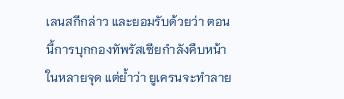เลนสกีกล่าว และยอมรับด้วยว่า ตอนนี้การบุกกองทัพรัสเซียกำลังคืบหน้าในหลายจุด แต่ย้ำว่า ยูเครนจะทำลาย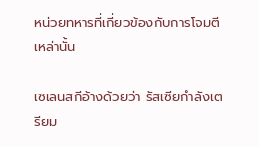หน่วยทหารที่เกี่ยวข้องกับการโจมตีเหล่านั้น

เซเลนสกีอ้างด้วยว่า รัสเซียกำลังเตรียม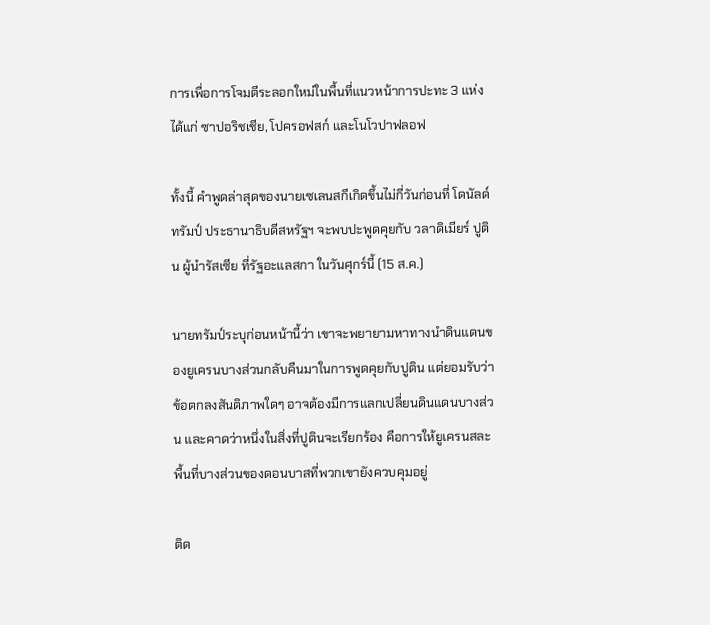การเพื่อการโจมตีระลอกใหม่ในพื้นที่แนวหน้าการปะทะ 3 แห่งได้แก่ ซาปอริชเชีย, โปครอฟสก์ และโนโวปาฟลอฟ

ทั้งนี้ คำพูดล่าสุดของนายเซเลนสกีเกิดขึ้นไม่กี่วันก่อนที่ โดนัลด์ ทรัมป์ ประธานาธิบดีสหรัฐฯ จะพบปะพูดคุยกับ วลาดิเมียร์ ปูติน ผู้นำรัสเซีย ที่รัฐอะแลสกา ในวันศุกร์นี้ (15 ส.ค.)

นายทรัมป์ระบุก่อนหน้านี้ว่า เขาจะพยายามหาทางนำดินแดนของยูเครนบางส่วนกลับคืนมาในการพูดคุยกับปูติน แต่ยอมรับว่า ข้อตกลงสันติภาพใดๆ อาจต้องมีการแลกเปลี่ยนดินแดนบางส่วน และคาดว่าหนึ่งในสิ่งที่ปูตินจะเรียกร้อง คือการให้ยูเครนสละพื้นที่บางส่วนของดอนบาสที่พวกเขายังควบคุมอยู่

ติด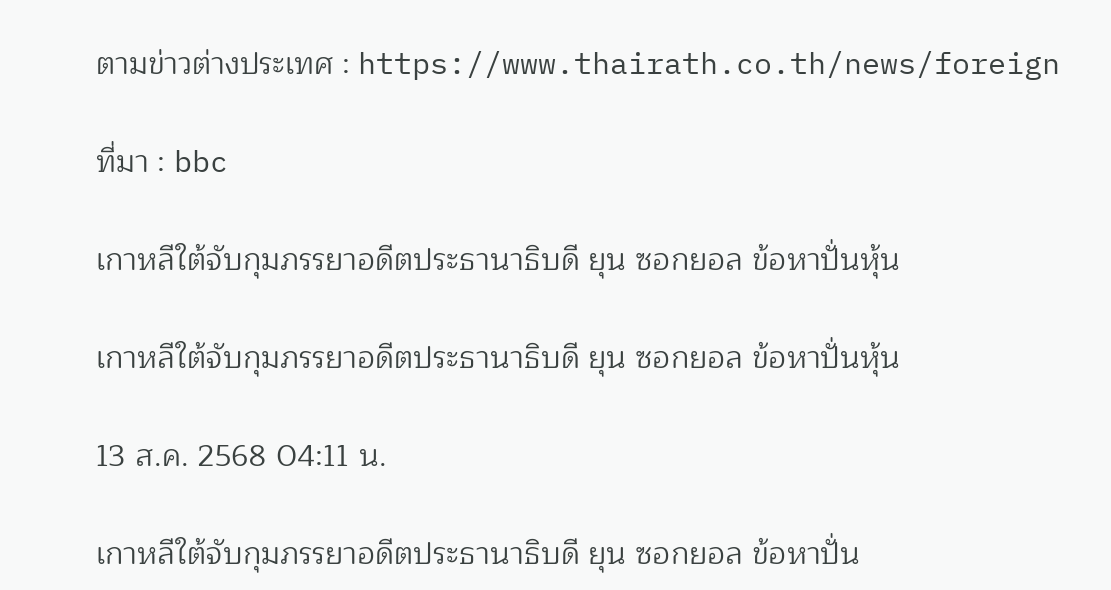ตามข่าวต่างประเทศ : https://www.thairath.co.th/news/foreign

ที่มา : bbc

เกาหลีใต้จับกุมภรรยาอดีตประธานาธิบดี ยุน ซอกยอล ข้อหาปั่นหุ้น

เกาหลีใต้จับกุมภรรยาอดีตประธานาธิบดี ยุน ซอกยอล ข้อหาปั่นหุ้น

13 ส.ค. 2568 04:11 น.

เกาหลีใต้จับกุมภรรยาอดีตประธานาธิบดี ยุน ซอกยอล ข้อหาปั่น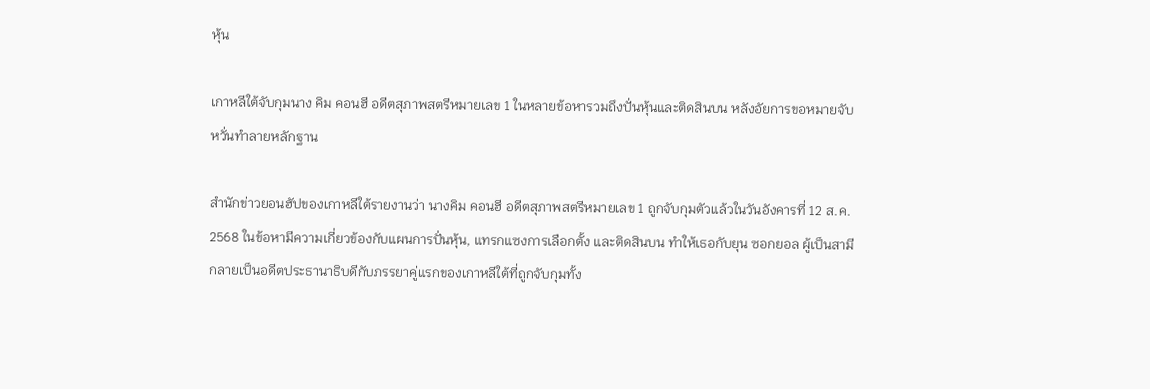หุ้น

เกาหลีใต้จับกุมนาง คิม คอนฮี อดีตสุภาพสตรีหมายเลข 1 ในหลายข้อหารวมถึงปั่นหุ้นและติดสินบน หลังอัยการขอหมายจับ หวั่นทำลายหลักฐาน

สำนักข่าวยอนฮัปของเกาหลีใต้รายงานว่า นางคิม คอนฮี อดีตสุภาพสตรีหมายเลข 1 ถูกจับกุมตัวแล้วในวันอังคารที่ 12 ส.ค. 2568 ในข้อหามีความเกี่ยวข้องกับแผนการปั่นหุ้น, แทรกแซงการเลือกตั้ง และติดสินบน ทำให้เธอกับยุน ซอกยอล ผู้เป็นสามี กลายเป็นอดีตประธานาธิบดีกับภรรยาคู่แรกของเกาหลีใต้ที่ถูกจับกุมทั้ง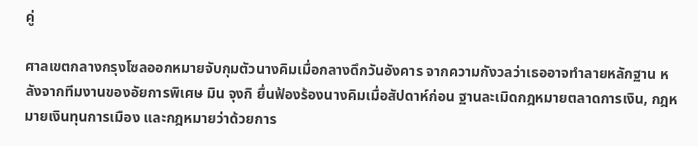คู่

ศาลเขตกลางกรุงโซลออกหมายจับกุมตัวนางคิมเมื่อกลางดึกวันอังคาร จากความกังวลว่าเธออาจทำลายหลักฐาน หลังจากทีมงานของอัยการพิเศษ มิน จุงกิ ยื่นฟ้องร้องนางคิมเมื่อสัปดาห์ก่อน ฐานละเมิดกฎหมายตลาดการเงิน, กฎหมายเงินทุนการเมือง และกฎหมายว่าด้วยการ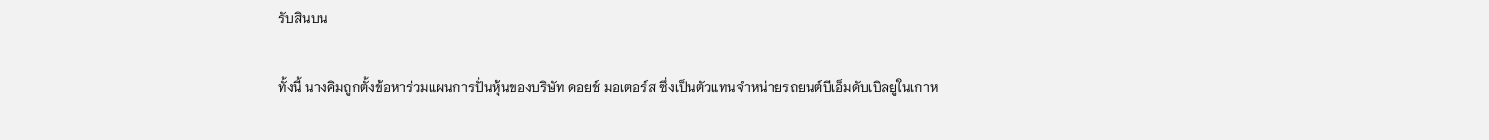รับสินบน

ทั้งนี้ นางคิมถูกตั้งข้อหาร่วมแผนการปั่นหุ้นของบริษัท ดอยช์ มอเตอร์ส ซึ่งเป็นตัวแทนจำหน่ายรถยนต์บีเอ็มดับเบิลยูในเกาห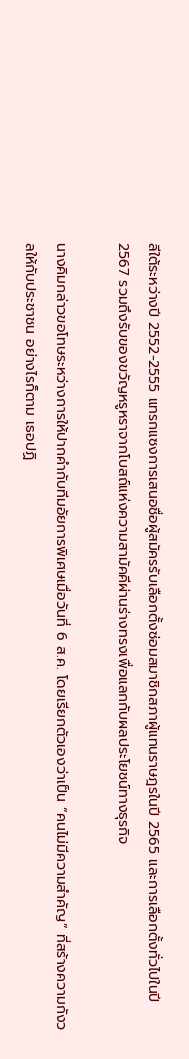ลีใต้ระหว่างปี 2552-2555 แทรกแซงการเสนอชื่อผู้สมัครรับเลือกตั้งซ่อมสมาชิกสภาผู้แทนราษฎรในปี 2565 และการเลือกตั้งทั่วไปในปี 2567 รวมถึงรับของขวัญหรูหราจากโบสถ์แห่งความสามัคคีผ่านร่างทรงเพื่อแลกกับผลประโยชน์ทางธุรกิจ

นางคิมกล่าวขอโทษระหว่างการให้ปากคำกับทีมอัยการพิเศษเมื่อวันที่ 6 ส.ค. โดยเรียกตัวเองว่าเป็น “คนไม่มีความสำคัญ” ที่สร้างความกังวลให้กับประชาชน อย่างไรก็ตาม เธอปฏิ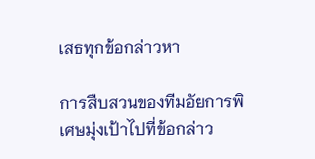เสธทุกข้อกล่าวหา

การสืบสวนของทีมอัยการพิเศษมุ่งเป้าไปที่ข้อกล่าว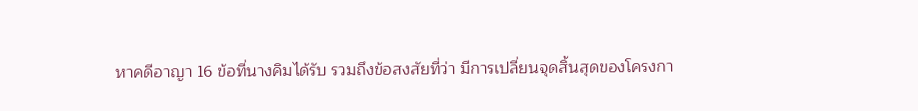หาคดีอาญา 16 ข้อที่นางคิมได้รับ รวมถึงข้อสงสัยที่ว่า มีการเปลี่ยนจุดสิ้นสุดของโครงกา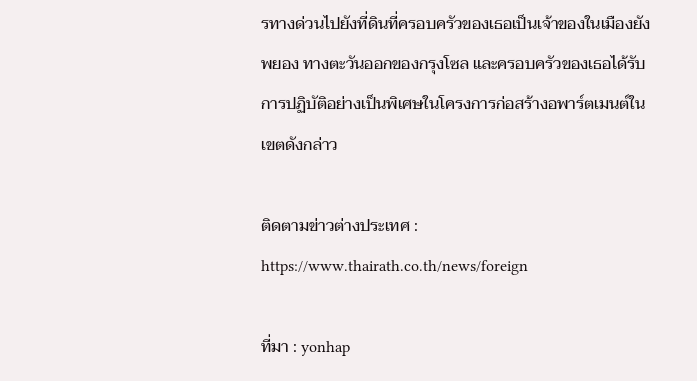รทางด่วนไปยังที่ดินที่ครอบครัวของเธอเป็นเจ้าของในเมืองยังพยอง ทางตะวันออกของกรุงโซล และครอบครัวของเธอได้รับการปฏิบัติอย่างเป็นพิเศษในโครงการก่อสร้างอพาร์ตเมนต์ในเขตดังกล่าว

ติดตามข่าวต่างประเทศ : https://www.thairath.co.th/news/foreign

ที่มา : yonhap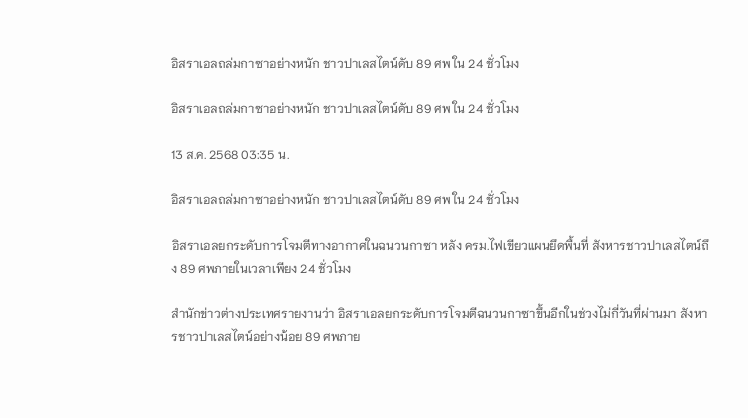อิสราเอลถล่มกาซาอย่างหนัก ชาวปาเลสไตน์ดับ 89 ศพ ใน 24 ชั่วโมง

อิสราเอลถล่มกาซาอย่างหนัก ชาวปาเลสไตน์ดับ 89 ศพ ใน 24 ชั่วโมง

13 ส.ค. 2568 03:35 น.

อิสราเอลถล่มกาซาอย่างหนัก ชาวปาเลสไตน์ดับ 89 ศพ ใน 24 ชั่วโมง

อิสราเอลยกระดับการโจมตีทางอากาศในฉนวนกาซา หลัง ครม.ไฟเขียวแผนยึดพื้นที่ สังหารชาวปาเลสไตน์ถึง 89 ศพภายในเวลาเพียง 24 ชั่วโมง

สำนักข่าวต่างประเทศรายงานว่า อิสราเอลยกระดับการโจมตีฉนวนกาซาขึ้นอีกในช่วงไม่กี่วันที่ผ่านมา สังหารชาวปาเลสไตน์อย่างน้อย 89 ศพภาย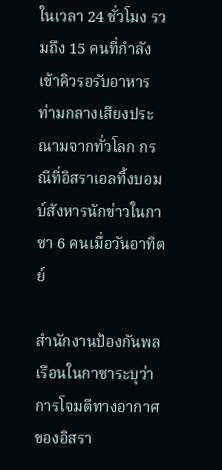ในเวลา 24 ชั่วโมง รวมถึง 15 คนที่กำลังเข้าคิวรอรับอาหาร ท่ามกลางเสียงประณามจากทั่วโลก กรณีที่อิสราเอลทิ้งบอมบ์สังหารนักข่าวในกาซา 6 คนเมื่อวันอาทิตย์

สำนักงานป้องกันพลเรือนในกาซาระบุว่า การโจมตีทางอากาศของอิสรา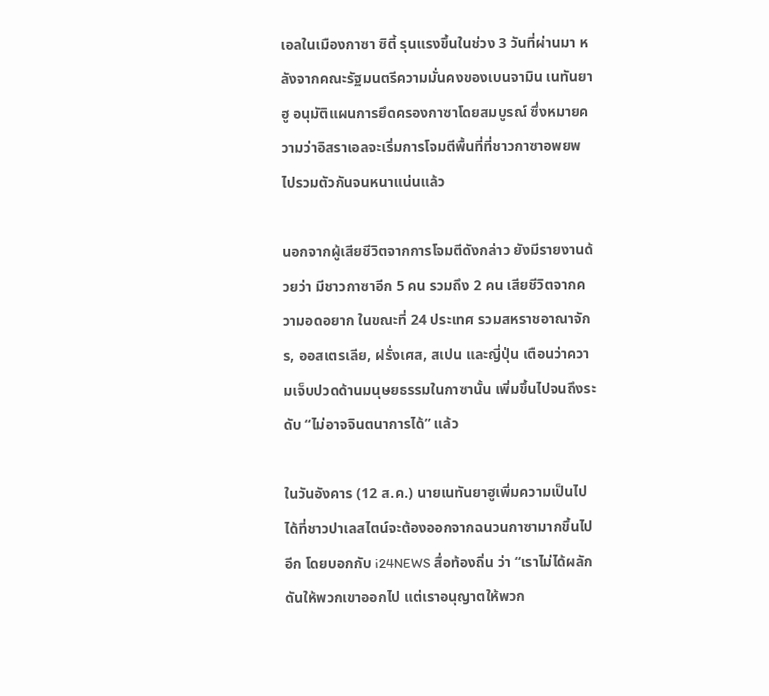เอลในเมืองกาซา ซิตี้ รุนแรงขึ้นในช่วง 3 วันที่ผ่านมา หลังจากคณะรัฐมนตรีความมั่นคงของเบนจามิน เนทันยาฮู อนุมัติแผนการยึดครองกาซาโดยสมบูรณ์ ซึ่งหมายความว่าอิสราเอลจะเริ่มการโจมตีพื้นที่ที่ชาวกาซาอพยพไปรวมตัวกันจนหนาแน่นแล้ว

นอกจากผู้เสียชีวิตจากการโจมตีดังกล่าว ยังมีรายงานด้วยว่า มีชาวกาซาอีก 5 คน รวมถึง 2 คน เสียชีวิตจากความอดอยาก ในขณะที่ 24 ประเทศ รวมสหราชอาณาจักร, ออสเตรเลีย, ฝรั่งเศส, สเปน และญี่ปุ่น เตือนว่าความเจ็บปวดด้านมนุษยธรรมในกาซานั้น เพิ่มขึ้นไปจนถึงระดับ “ไม่อาจจินตนาการได้” แล้ว

ในวันอังคาร (12 ส.ค.) นายเนทันยาฮูเพิ่มความเป็นไปได้ที่ชาวปาเลสไตน์จะต้องออกจากฉนวนกาซามากขึ้นไปอีก โดยบอกกับ i24NEWS สื่อท้องถิ่น ว่า “เราไม่ได้ผลักดันให้พวกเขาออกไป แต่เราอนุญาตให้พวก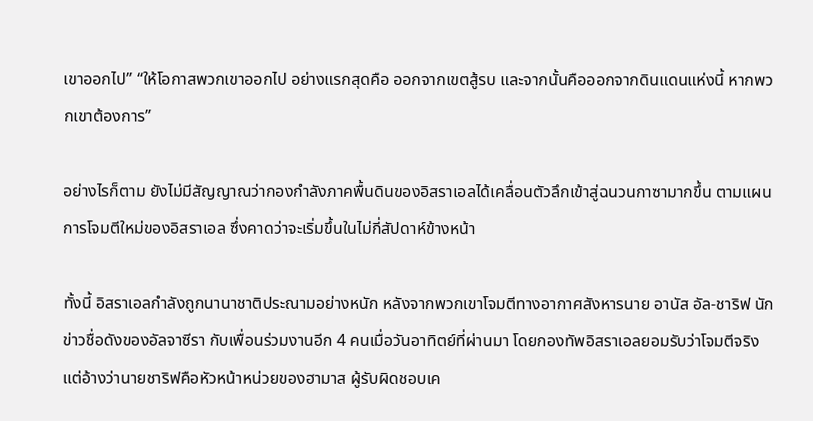เขาออกไป” “ให้โอกาสพวกเขาออกไป อย่างแรกสุดคือ ออกจากเขตสู้รบ และจากนั้นคือออกจากดินแดนแห่งนี้ หากพวกเขาต้องการ”

อย่างไรก็ตาม ยังไม่มีสัญญาณว่ากองกำลังภาคพื้นดินของอิสราเอลได้เคลื่อนตัวลึกเข้าสู่ฉนวนกาซามากขึ้น ตามแผนการโจมตีใหม่ของอิสราเอล ซึ่งคาดว่าจะเริ่มขึ้นในไม่กี่สัปดาห์ข้างหน้า

ทั้งนี้ อิสราเอลกำลังถูกนานาชาติประณามอย่างหนัก หลังจากพวกเขาโจมตีทางอากาศสังหารนาย อานัส อัล-ชาริฟ นักข่าวชื่อดังของอัลจาซีรา กับเพื่อนร่วมงานอีก 4 คนเมื่อวันอาทิตย์ที่ผ่านมา โดยกองทัพอิสราเอลยอมรับว่าโจมตีจริง แต่อ้างว่านายชาริฟคือหัวหน้าหน่วยของฮามาส ผู้รับผิดชอบเค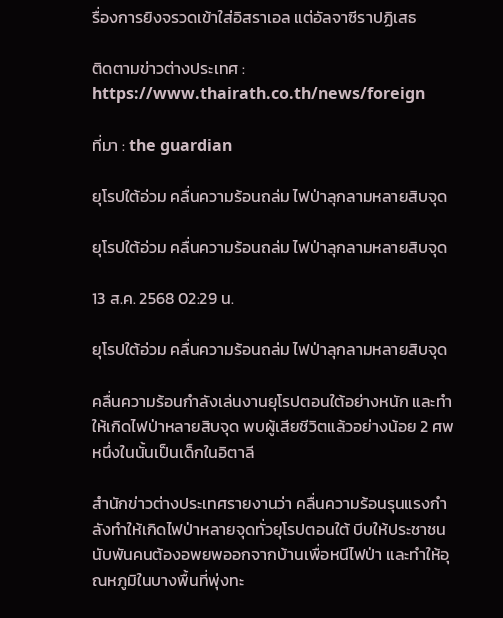รื่องการยิงจรวดเข้าใส่อิสราเอล แต่อัลจาซีราปฏิเสธ

ติดตามข่าวต่างประเทศ : https://www.thairath.co.th/news/foreign

ที่มา : the guardian

ยุโรปใต้อ่วม คลื่นความร้อนถล่ม ไฟป่าลุกลามหลายสิบจุด

ยุโรปใต้อ่วม คลื่นความร้อนถล่ม ไฟป่าลุกลามหลายสิบจุด

13 ส.ค. 2568 02:29 น.

ยุโรปใต้อ่วม คลื่นความร้อนถล่ม ไฟป่าลุกลามหลายสิบจุด

คลื่นความร้อนกำลังเล่นงานยุโรปตอนใต้อย่างหนัก และทำให้เกิดไฟป่าหลายสิบจุด พบผู้เสียชีวิตแล้วอย่างน้อย 2 ศพ หนึ่งในนั้นเป็นเด็กในอิตาลี

สำนักข่าวต่างประเทศรายงานว่า คลื่นความร้อนรุนแรงกำลังทำให้เกิดไฟป่าหลายจุดทั่วยุโรปตอนใต้ บีบให้ประชาชนนับพันคนต้องอพยพออกจากบ้านเพื่อหนีไฟป่า และทำให้อุณหภูมิในบางพื้นที่พุ่งทะ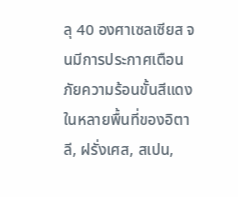ลุ 40 องศาเซลเซียส จนมีการประกาศเตือนภัยความร้อนขั้นสีแดงในหลายพื้นที่ของอิตาลี, ฝรั่งเศส, สเปน,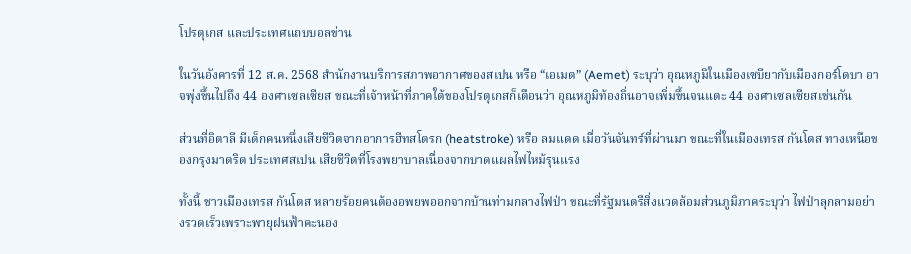โปรตุเกส และประเทศแถบบอลข่าน

ในวันอังคารที่ 12 ส.ค. 2568 สำนักงานบริการสภาพอากาศของสเปน หรือ “เอเมต” (Aemet) ระบุว่า อุณหภูมิในเมืองเซบียากับเมืองกอร์โดบา อาจพุ่งขึ้นไปถึง 44 องศาเซลเซียส ขณะที่เจ้าหน้าที่ภาคใต้ของโปรตุเกสก็เตือนว่า อุณหภูมิท้องถิ่นอาจเพิ่มขึ้นจนแตะ 44 องศาเซลเซียสเช่นกัน

ส่วนที่อิตาลี มีเด็กคนหนึ่งเสียชีวิตจากอาการฮีทสโตรก (heatstroke) หรือ ลมแดด เมื่อวันจันทร์ที่ผ่านมา ขณะที่ในเมืองเทรส กันโตส ทางเหนือของกรุงมาดริด ประเทศสเปน เสียชีวิตที่โรงพยาบาลเนื่องจากบาดแผลไฟไหม้รุนแรง

ทั้งนี้ ชาวเมืองเทรส กันโตส หลายร้อยคนต้องอพยพออกจากบ้านท่ามกลางไฟป่า ขณะที่รัฐมนตรีสิ่งแวดล้อมส่วนภูมิภาคระบุว่า ไฟป่าลุกลามอย่างรวดเร็วเพราะพายุฝนฟ้าคะนอง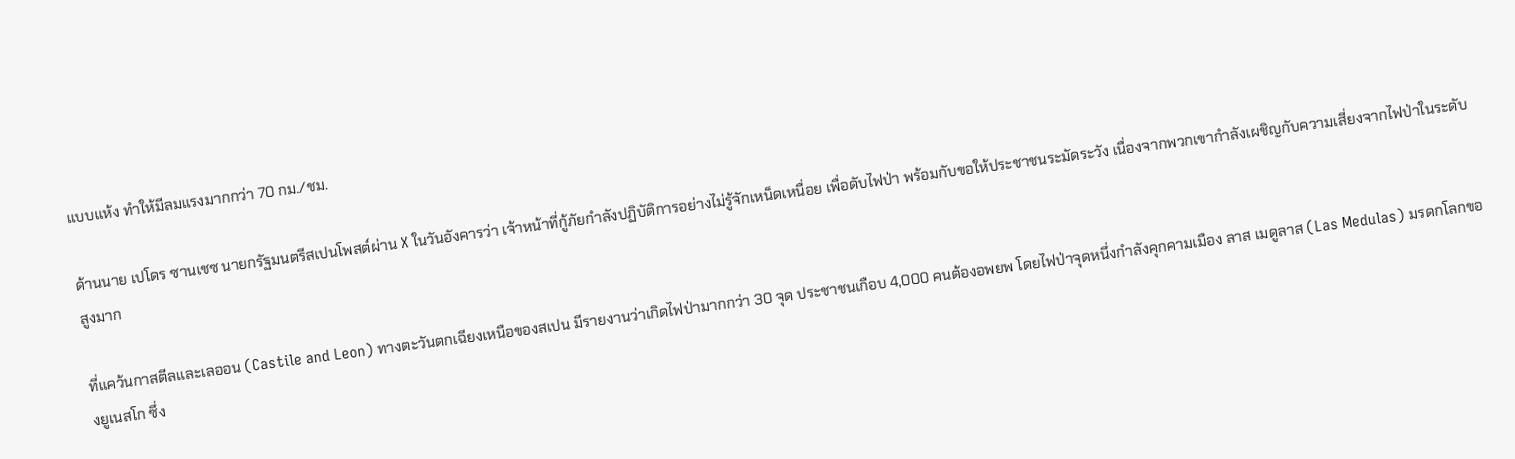แบบแห้ง ทำให้มีลมแรงมากกว่า 70 กม./ชม.

ด้านนาย เปโดร ซานเชซ นายกรัฐมนตรีสเปนโพสต์ผ่าน X ในวันอังคารว่า เจ้าหน้าที่กู้ภัยกำลังปฏิบัติการอย่างไม่รู้จักเหน็ดเหนื่อย เพื่อดับไฟป่า พร้อมกับขอให้ประชาชนระมัดระวัง เนื่องจากพวกเขากำลังเผชิญกับความเสี่ยงจากไฟป่าในระดับสูงมาก

ที่แคว้นกาสตีลและเลออน (Castile and Leon) ทางตะวันตกเฉียงเหนือของสเปน มีรายงานว่าเกิดไฟป่ามากกว่า 30 จุด ประชาชนเกือบ 4,000 คนต้องอพยพ โดยไฟป่าจุดหนึ่งกำลังคุกคามเมือง ลาส เมดูลาส (Las Medulas) มรดกโลกของยูเนสโก ซึ่ง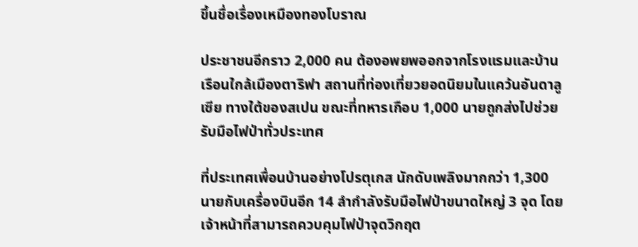ขึ้นชื่อเรื่องเหมืองทองโบราณ

ประชาชนอีกราว 2,000 คน ต้องอพยพออกจากโรงแรมและบ้านเรือนใกล้เมืองตาริฟา สถานที่ท่องเที่ยวยอดนิยมในแคว้นอันดาลูเซีย ทางใต้ของสเปน ขณะที่ทหารเกือบ 1,000 นายถูกส่งไปช่วยรับมือไฟป่าทั่วประเทศ

ที่ประเทศเพื่อนบ้านอย่างโปรตุเกส นักดับเพลิงมากกว่า 1,300 นายกับเครื่องบินอีก 14 ลำกำลังรับมือไฟป่าขนาดใหญ่ 3 จุด โดยเจ้าหน้าที่สามารถควบคุมไฟป่าจุดวิกฤต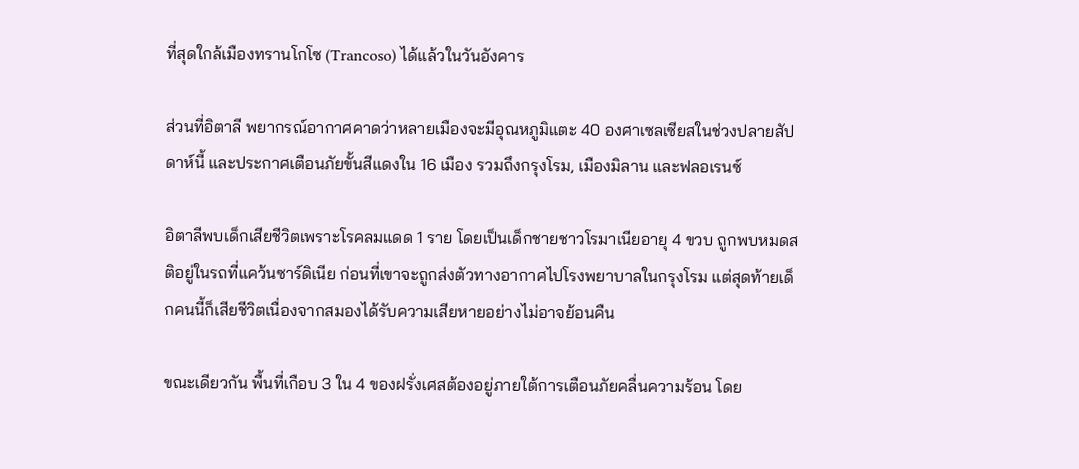ที่สุดใกล้เมืองทรานโกโซ (Trancoso) ได้แล้วในวันอังคาร

ส่วนที่อิตาลี พยากรณ์อากาศคาดว่าหลายเมืองจะมีอุณหภูมิแตะ 40 องศาเซลเซียสในช่วงปลายสัปดาห์นี้ และประกาศเตือนภัยขั้นสีแดงใน 16 เมือง รวมถึงกรุงโรม, เมืองมิลาน และฟลอเรนซ์

อิตาลีพบเด็กเสียชีวิตเพราะโรคลมแดด 1 ราย โดยเป็นเด็กชายชาวโรมาเนียอายุ 4 ขวบ ถูกพบหมดสติอยู่ในรถที่แคว้นซาร์ดิเนีย ก่อนที่เขาจะถูกส่งตัวทางอากาศไปโรงพยาบาลในกรุงโรม แต่สุดท้ายเด็กคนนี้ก็เสียชีวิตเนื่องจากสมองได้รับความเสียหายอย่างไม่อาจย้อนคืน

ขณะเดียวกัน พื้นที่เกือบ 3 ใน 4 ของฝรั่งเศสต้องอยู่ภายใต้การเตือนภัยคลื่นความร้อน โดย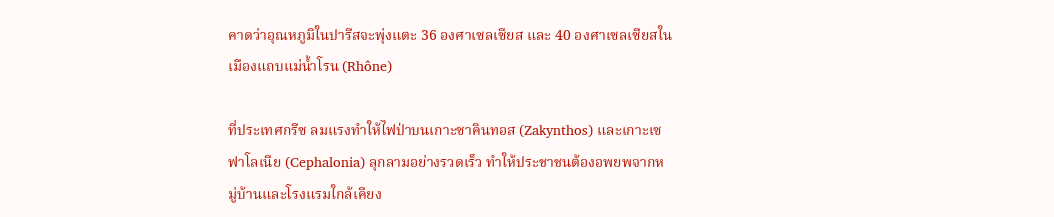คาดว่าอุณหภูมิในปารีสจะพุ่งแตะ 36 องศาเซลเซียส และ 40 องศาเซลเซียสในเมืองแถบแม่น้ำโรน (Rhône)

ที่ประเทศกรีซ ลมแรงทำให้ไฟป่าบนเกาะซาคินทอส (Zakynthos) และเกาะเซฟาโลเนีย (Cephalonia) ลุกลามอย่างรวดเร็ว ทำให้ประชาชนต้องอพยพจากหมู่บ้านและโรงแรมใกล้เคียง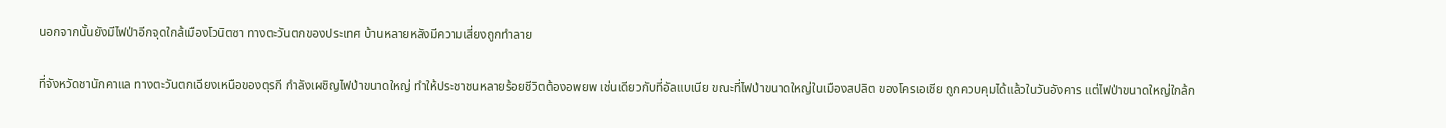นอกจากนั้นยังมีไฟป่าอีกจุดใกล้เมืองโวนิตซา ทางตะวันตกของประเทศ บ้านหลายหลังมีความเสี่ยงถูกทำลาย

ที่จังหวัดชานักคาแล ทางตะวันตกเฉียงเหนือของตุรกี กำลังเผชิญไฟป่าขนาดใหญ่ ทำให้ประชาชนหลายร้อยชีวิตต้องอพยพ เช่นเดียวกับที่อัลแบเนีย ขณะที่ไฟป่าขนาดใหญ่ในเมืองสปลิต ของโครเอเชีย ถูกควบคุมได้แล้วในวันอังคาร แต่ไฟป่าขนาดใหญ่ใกล้ก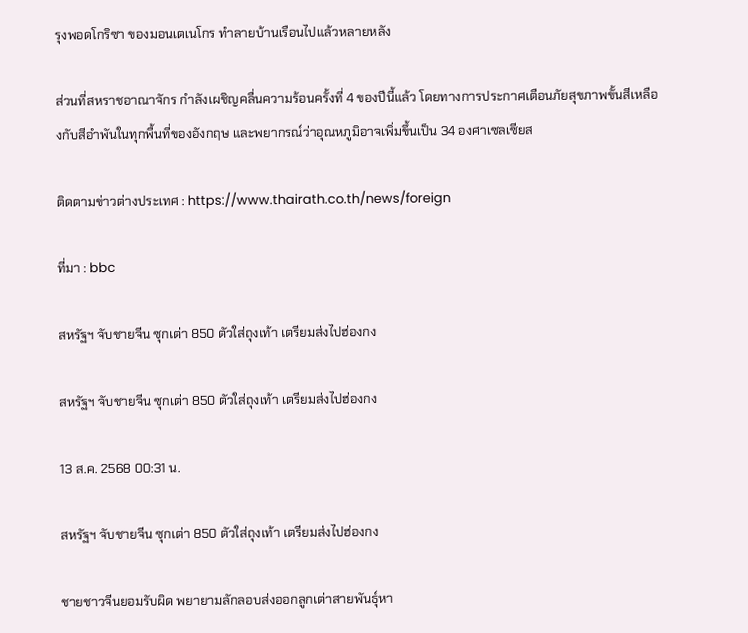รุงพอดโกริซา ของมอนเตเนโกร ทำลายบ้านเรือนไปแล้วหลายหลัง

ส่วนที่สหราชอาณาจักร กำลังเผชิญคลื่นความร้อนครั้งที่ 4 ของปีนี้แล้ว โดยทางการประกาศเตือนภัยสุขภาพขั้นสีเหลืองกับสีอำพันในทุกพื้นที่ของอังกฤษ และพยากรณ์ว่าอุณหภูมิอาจเพิ่มขึ้นเป็น 34 องศาเซลเซียส

ติดตามข่าวต่างประเทศ : https://www.thairath.co.th/news/foreign

ที่มา : bbc

สหรัฐฯ จับชายจีน ซุกเต่า 850 ตัวใส่ถุงเท้า เตรียมส่งไปฮ่องกง

สหรัฐฯ จับชายจีน ซุกเต่า 850 ตัวใส่ถุงเท้า เตรียมส่งไปฮ่องกง

13 ส.ค. 2568 00:31 น.

สหรัฐฯ จับชายจีน ซุกเต่า 850 ตัวใส่ถุงเท้า เตรียมส่งไปฮ่องกง

ชายชาวจีนยอมรับผิด พยายามลักลอบส่งออกลูกเต่าสายพันธุ์หา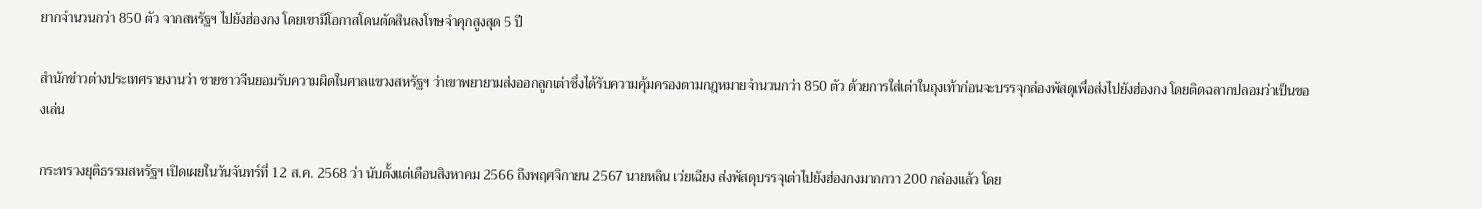ยากจำนวนกว่า 850 ตัว จากสหรัฐฯ ไปยังฮ่องกง โดยเขามีโอกาสโดนตัดสินลงโทษจำคุกสูงสุด 5 ปี

สำนักข่าวต่างประเทศรายงานว่า ชายชาวจีนยอมรับความผิดในศาลแขวงสหรัฐฯ ว่าเขาพยายามส่งออกลูกเต่าซึ่งได้รับความคุ้มครองตามกฎหมายจำนวนกว่า 850 ตัว ด้วยการใส่เต่าในถุงเท้าก่อนจะบรรจุกล่องพัสดุเพื่อส่งไปยังฮ่องกง โดยติดฉลากปลอมว่าเป็นของเล่น

กระทรวงยุติธรรมสหรัฐฯ เปิดเผยในวันจันทร์ที่ 12 ส.ค. 2568 ว่า นับตั้งแต่เดือนสิงหาคม 2566 ถึงพฤศจิกายน 2567 นายหลิน เว่ยเฉียง ส่งพัสดุบรรจุเต่าไปยังฮ่องกงมากกวา 200 กล่องแล้ว โดย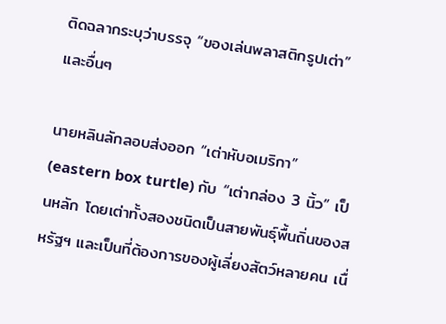ติดฉลากระบุว่าบรรจุ “ของเล่นพลาสติกรูปเต่า” และอื่นๆ

นายหลินลักลอบส่งออก “เต่าหับอเมริกา” (eastern box turtle) กับ “เต่ากล่อง 3 นิ้ว” เป็นหลัก โดยเต่าทั้งสองชนิดเป็นสายพันธุ์พื้นถิ่นของสหรัฐฯ และเป็นที่ต้องการของผู้เลี่ยงสัตว์หลายคน เนื่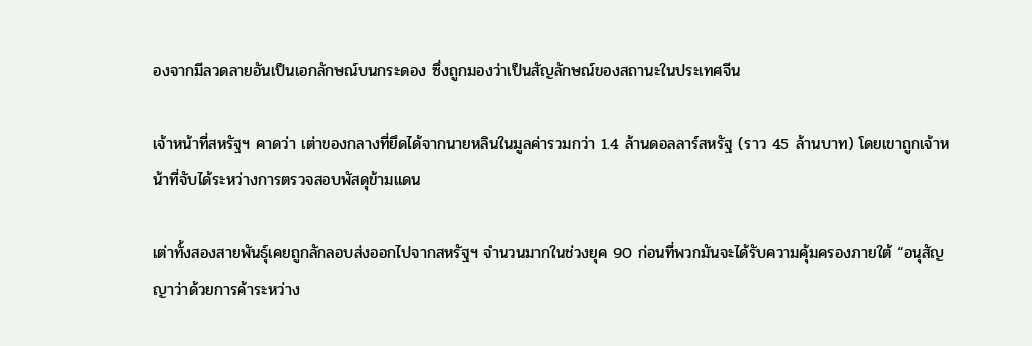องจากมีลวดลายอันเป็นเอกลักษณ์บนกระดอง ซึ่งถูกมองว่าเป็นสัญลักษณ์ของสถานะในประเทศจีน

เจ้าหน้าที่สหรัฐฯ คาดว่า เต่าของกลางที่ยึดได้จากนายหลินในมูลค่ารวมกว่า 1.4 ล้านดอลลาร์สหรัฐ (ราว 45 ล้านบาท) โดยเขาถูกเจ้าหน้าที่จับได้ระหว่างการตรวจสอบพัสดุข้ามแดน

เต่าทั้งสองสายพันธุ์เคยถูกลักลอบส่งออกไปจากสหรัฐฯ จำนวนมากในช่วงยุค 90 ก่อนที่พวกมันจะได้รับความคุ้มครองภายใต้ “อนุสัญญาว่าด้วยการค้าระหว่าง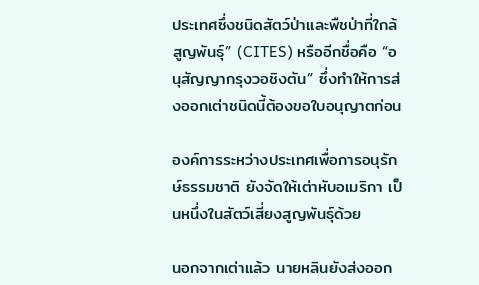ประเทศซึ่งชนิดสัตว์ป่าและพืชป่าที่ใกล้สูญพันธุ์” (CITES) หรืออีกชื่อคือ “อนุสัญญากรุงวอชิงตัน” ซึ่งทำให้การส่งออกเต่าชนิดนี้ต้องขอใบอนุญาตก่อน

องค์การระหว่างประเทศเพื่อการอนุรักษ์ธรรมชาติ ยังจัดให้เต่าหับอเมริกา เป็นหนึ่งในสัตว์เสี่ยงสูญพันธุ์ด้วย

นอกจากเต่าแล้ว นายหลินยังส่งออก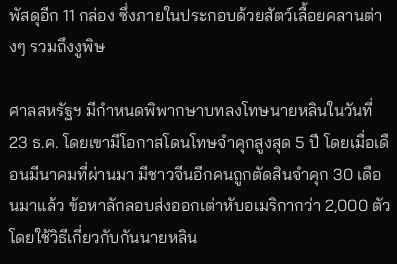พัสดุอีก 11 กล่อง ซึ่งภายในประกอบด้วยสัตว์เลื้อยคลานต่างๆ รวมถึงงูพิษ

ศาลสหรัฐฯ มีกำหนดพิพากษาบทลงโทษนายหลินในวันที่ 23 ธ.ค. โดยเขามีโอกาสโดนโทษจำคุกสูงสุด 5 ปี โดยเมื่อเดือนมีนาคมที่ผ่านมา มีชาวจีนอีกคนถูกตัดสินจำคุก 30 เดือนมาแล้ว ข้อหาลักลอบส่งออกเต่าหับอเมริกากว่า 2,000 ตัว โดยใช้วิธีเกี่ยวกับกันนายหลิน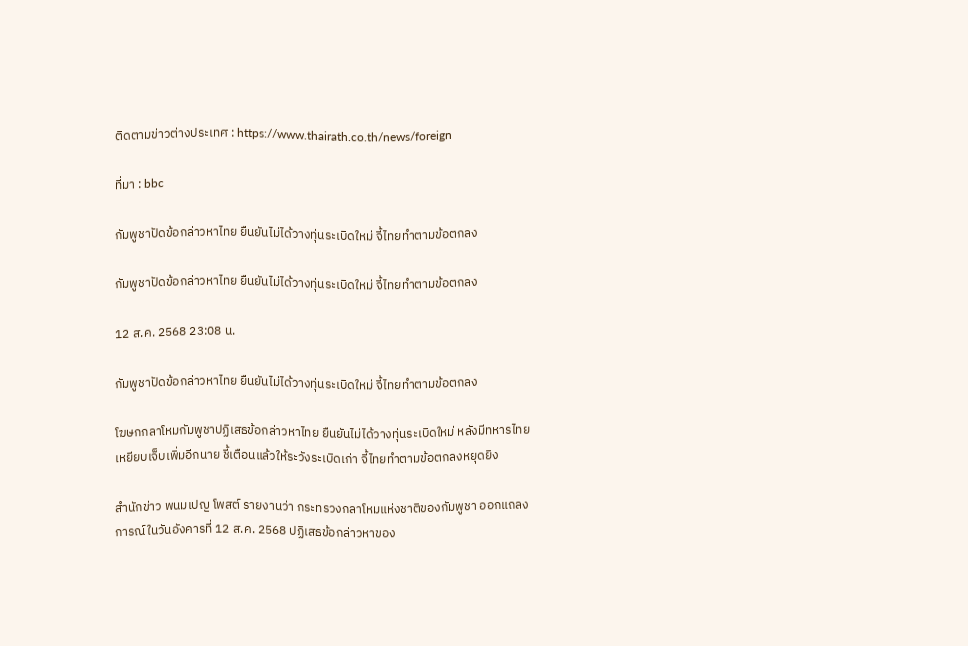ติดตามข่าวต่างประเทศ : https://www.thairath.co.th/news/foreign

ที่มา : bbc

กัมพูชาปัดข้อกล่าวหาไทย ยืนยันไม่ได้วางทุ่นระเบิดใหม่ จี้ไทยทำตามข้อตกลง

กัมพูชาปัดข้อกล่าวหาไทย ยืนยันไม่ได้วางทุ่นระเบิดใหม่ จี้ไทยทำตามข้อตกลง

12 ส.ค. 2568 23:08 น.

กัมพูชาปัดข้อกล่าวหาไทย ยืนยันไม่ได้วางทุ่นระเบิดใหม่ จี้ไทยทำตามข้อตกลง

โฆษกกลาโหมกัมพูชาปฏิเสธข้อกล่าวหาไทย ยืนยันไม่ได้วางทุ่นระเบิดใหม่ หลังมีทหารไทยเหยียบเจ็บเพิ่มอีกนาย ชี้เตือนแล้วให้ระวังระเบิดเก่า จี้ไทยทำตามข้อตกลงหยุดยิง

สำนักข่าว พนมเปญ โพสต์ รายงานว่า กระทรวงกลาโหมแห่งชาติของกัมพูชา ออกแถลงการณ์ในวันอังคารที่ 12 ส.ค. 2568 ปฏิเสธข้อกล่าวหาของ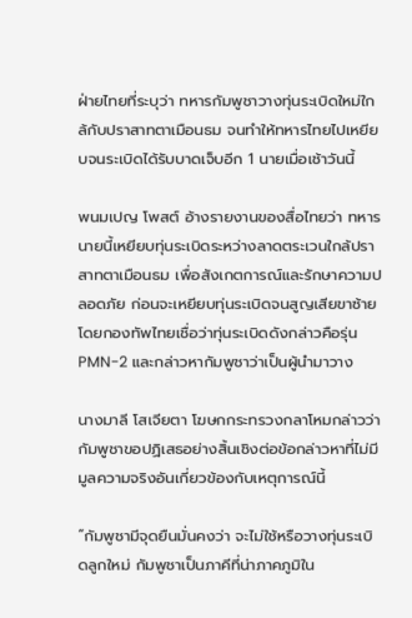ฝ่ายไทยที่ระบุว่า ทหารกัมพูชาวางทุ่นระเบิดใหม่ใกล้กับปราสาทตาเมือนธม จนทำให้ทหารไทยไปเหยียบจนระเบิดได้รับบาดเจ็บอีก 1 นายเมื่อเช้าวันนี้

พนมเปญ โพสต์ อ้างรายงานของสื่อไทยว่า ทหารนายนี้เหยียบทุ่นระเบิดระหว่างลาดตระเวนใกล้ปราสาทตาเมือนธม เพื่อสังเกตการณ์และรักษาความปลอดภัย ก่อนจะเหยียบทุ่นระเบิดจนสูญเสียขาซ้าย โดยกองทัพไทยเชื่อว่าทุ่นระเบิดดังกล่าวคือรุ่น PMN-2 และกล่าวหากัมพูชาว่าเป็นผู้นำมาวาง

นางมาลี โสเจียตา โฆษกกระทรวงกลาโหมกล่าวว่า กัมพูชาขอปฏิเสธอย่างสิ้นเชิงต่อข้อกล่าวหาที่ไม่มีมูลความจริงอันเกี่ยวข้องกับเหตุการณ์นี้

“กัมพูชามีจุดยืนมั่นคงว่า จะไม่ใช้หรือวางทุ่นระเบิดลูกใหม่ กัมพูชาเป็นภาคีที่น่าภาคภูมิใน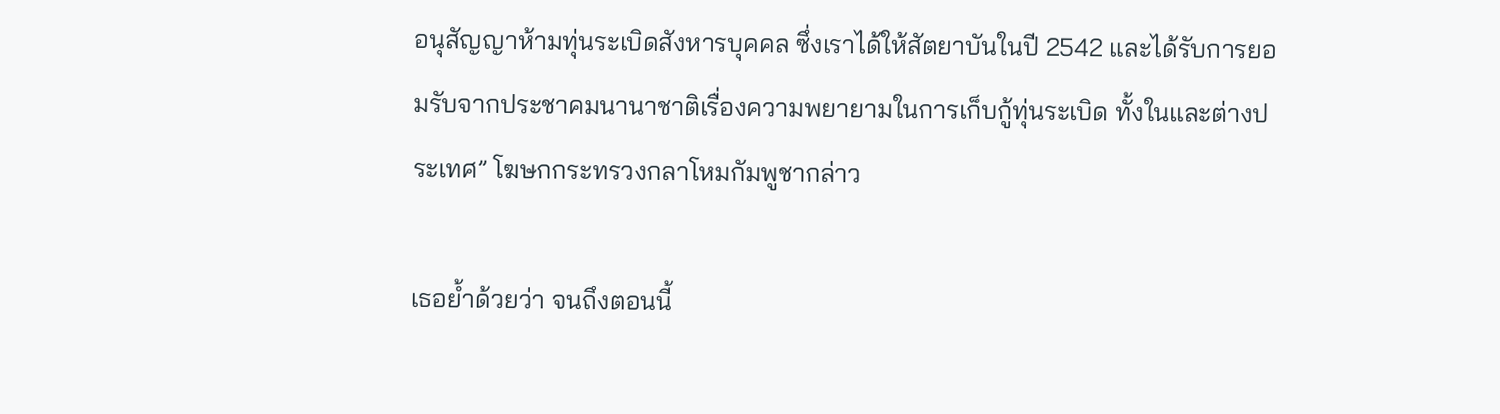อนุสัญญาห้ามทุ่นระเบิดสังหารบุคคล ซึ่งเราได้ให้สัตยาบันในปี 2542 และได้รับการยอมรับจากประชาคมนานาชาติเรื่องความพยายามในการเก็บกู้ทุ่นระเบิด ทั้งในและต่างประเทศ” โฆษกกระทรวงกลาโหมกัมพูชากล่าว

เธอย้ำด้วยว่า จนถึงตอนนี้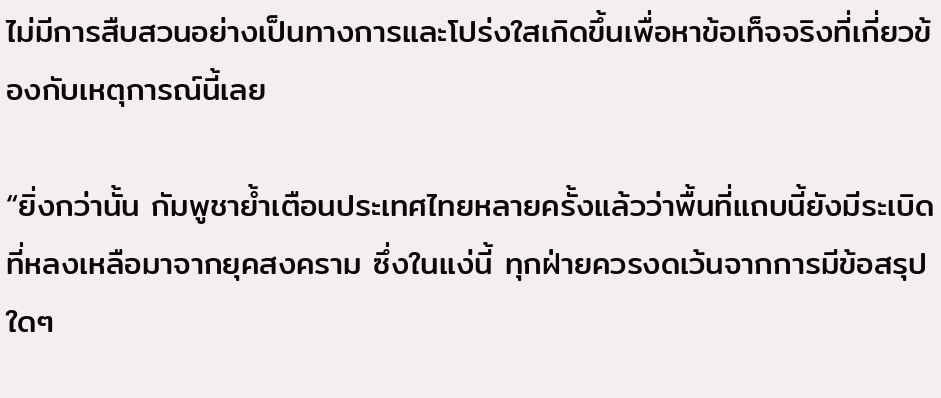ไม่มีการสืบสวนอย่างเป็นทางการและโปร่งใสเกิดขึ้นเพื่อหาข้อเท็จจริงที่เกี่ยวข้องกับเหตุการณ์นี้เลย

“ยิ่งกว่านั้น กัมพูชาย้ำเตือนประเทศไทยหลายครั้งแล้วว่าพื้นที่แถบนี้ยังมีระเบิดที่หลงเหลือมาจากยุคสงคราม ซึ่งในแง่นี้ ทุกฝ่ายควรงดเว้นจากการมีข้อสรุปใดๆ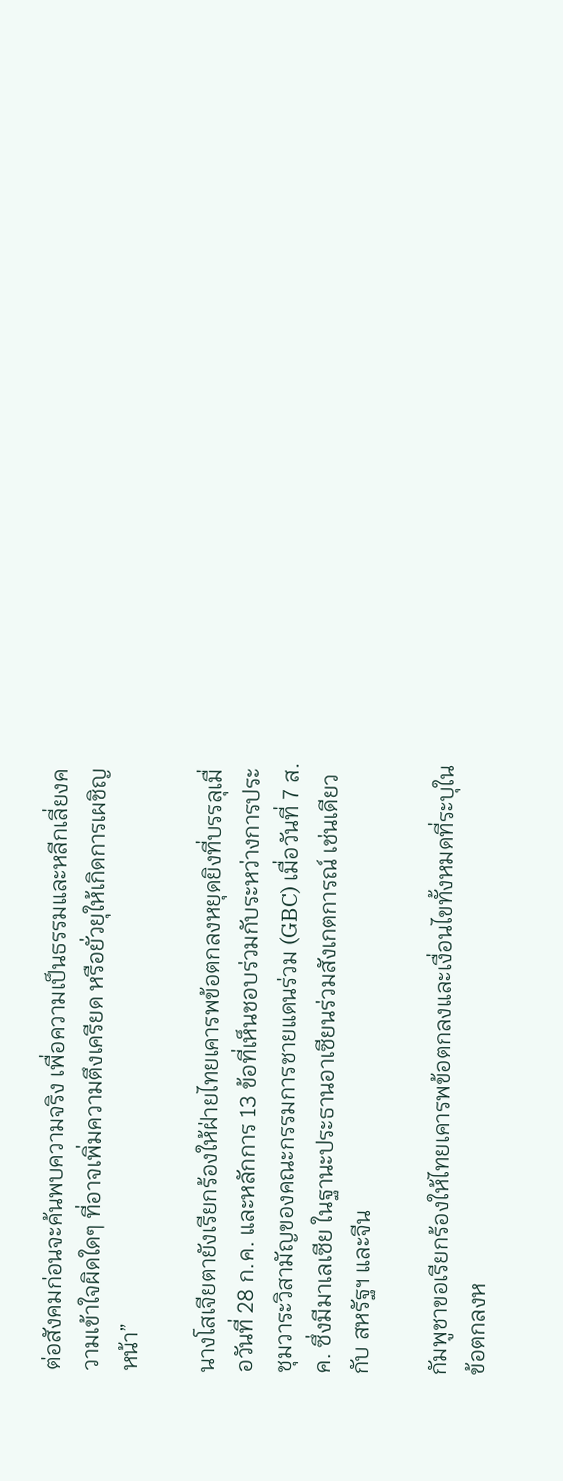ต่อสังคมก่อนจะค้นพบความจริง เพื่อความเป็นธรรมและหลีกเลี่ยงความเข้าใจผิดใดๆ ที่อาจเพิ่มความตึงเครียด หรือยั่วยุให้เกิดการเผชิญหน้า”

นางโสเจียตายังเรียกร้องให้ฝ่ายไทยเคารพข้อตกลงหยุดยิงที่บรรลุเมื่อวันที่ 28 ก.ค. และหลักการ 13 ข้อที่เห็นชอบร่วมกับระหว่างการประชุมวาระวิสามัญของคณะกรรมการชายแดนร่วม (GBC) เมื่อวันที่ 7 ส.ค. ซึ่งมีมาเลเซีย ในฐานะประธานอาเซียนร่วมสังเกตการณ์ เช่นเดียวกับ สหรัฐฯ และจีน

กัมพูชาขอเรียกร้องให้ไทยเคารพข้อตกลงและเงื่อนไขทั้งหมดที่ระบุในข้อตกลงห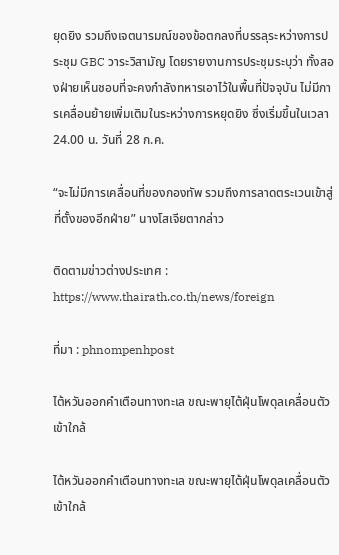ยุดยิง รวมถึงเจตนารมณ์ของข้อตกลงที่บรรลุระหว่างการประชุม GBC วาระวิสามัญ โดยรายงานการประชุมระบุว่า ทั้งสองฝ่ายเห็นชอบที่จะคงกำลังทหารเอาไว้ในพื้นที่ปัจจุบัน ไม่มีการเคลื่อนย้ายเพิ่มเติมในระหว่างการหยุดยิง ซึ่งเริ่มขึ้นในเวลา 24.00 น. วันที่ 28 ก.ค.

“จะไม่มีการเคลื่อนที่ของกองทัพ รวมถึงการลาดตระเวนเข้าสู่ที่ตั้งของอีกฝ่าย” นางโสเจียตากล่าว

ติดตามข่าวต่างประเทศ : https://www.thairath.co.th/news/foreign

ที่มา : phnompenhpost

ไต้หวันออกคำเตือนทางทะเล ขณะพายุไต้ฝุ่นโพดุลเคลื่อนตัวเข้าใกล้

ไต้หวันออกคำเตือนทางทะเล ขณะพายุไต้ฝุ่นโพดุลเคลื่อนตัวเข้าใกล้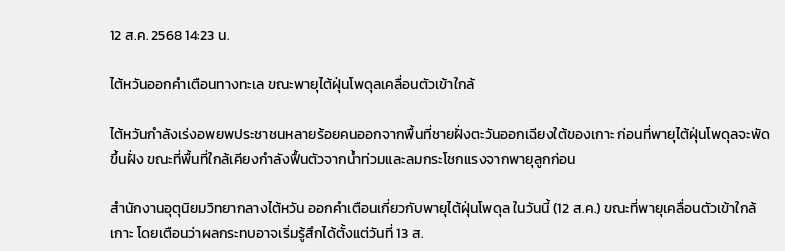12 ส.ค. 2568 14:23 น.

ไต้หวันออกคำเตือนทางทะเล ขณะพายุไต้ฝุ่นโพดุลเคลื่อนตัวเข้าใกล้

ไต้หวันกำลังเร่งอพยพประชาชนหลายร้อยคนออกจากพื้นที่ชายฝั่งตะวันออกเฉียงใต้ของเกาะ ก่อนที่พายุไต้ฝุ่นโพดุลจะพัดขึ้นฝั่ง ขณะที่พื้นที่ใกล้เคียงกำลังฟื้นตัวจากน้ำท่วมและลมกระโชกแรงจากพายุลูกก่อน

สำนักงานอุตุนิยมวิทยากลางไต้หวัน ออกคำเตือนเกี่ยวกับพายุไต้ฝุ่นโพดุล ในวันนี้ (12 ส.ค.) ขณะที่พายุเคลื่อนตัวเข้าใกล้เกาะ โดยเตือนว่าผลกระทบอาจเริ่มรู้สึกได้ตั้งแต่วันที่ 13 ส.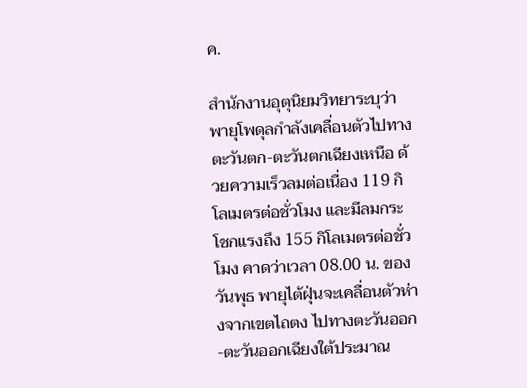ค.

สำนักงานอุตุนิยมวิทยาระบุว่าพายุโพดุลกำลังเคลื่อนตัวไปทางตะวันตก-ตะวันตกเฉียงเหนือ ด้วยความเร็วลมต่อเนื่อง 119 กิโลเมตรต่อชั่วโมง และมีลมกระโชกแรงถึง 155 กิโลเมตรต่อชั่วโมง คาดว่าเวลา 08.00 น. ของวันพุธ พายุไต้ฝุ่นจะเคลื่อนตัวห่างจากเขตไถตง ไปทางตะวันออก-ตะวันออกเฉียงใต้ประมาณ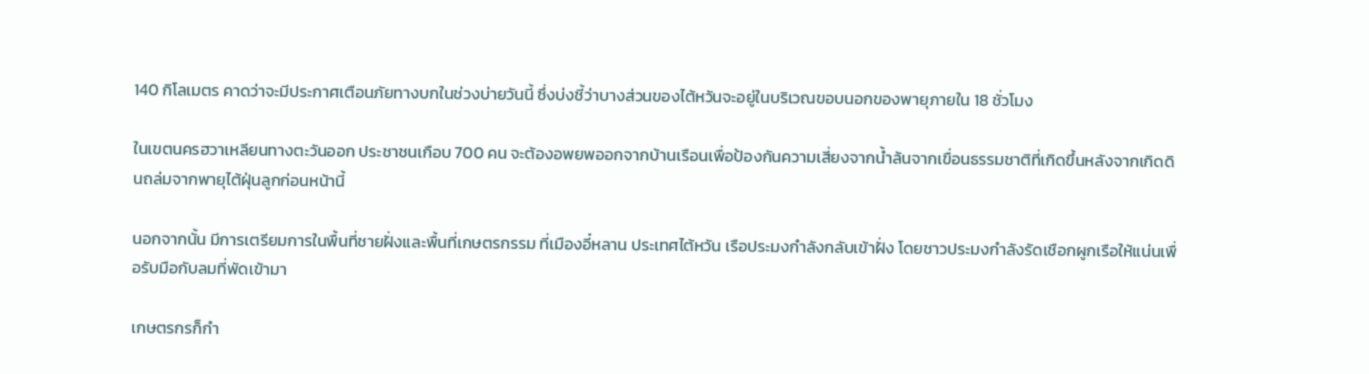140 กิโลเมตร คาดว่าจะมีประกาศเตือนภัยทางบกในช่วงบ่ายวันนี้ ซึ่งบ่งชี้ว่าบางส่วนของไต้หวันจะอยู่ในบริเวณขอบนอกของพายุภายใน 18 ชั่วโมง

ในเขตนครฮวาเหลียนทางตะวันออก ประชาชนเกือบ 700 คน จะต้องอพยพออกจากบ้านเรือนเพื่อป้องกันความเสี่ยงจากน้ำล้นจากเขื่อนธรรมชาติที่เกิดขึ้นหลังจากเกิดดินถล่มจากพายุไต้ฝุ่นลูกก่อนหน้านี้

นอกจากนั้น มีการเตรียมการในพื้นที่ชายฝั่งและพื้นที่เกษตรกรรม ที่เมืองอี๋หลาน ประเทศไต้หวัน เรือประมงกำลังกลับเข้าฝั่ง โดยชาวประมงกำลังรัดเชือกผูกเรือให้แน่นเพื่อรับมือกับลมที่พัดเข้ามา

เกษตรกรก็กำ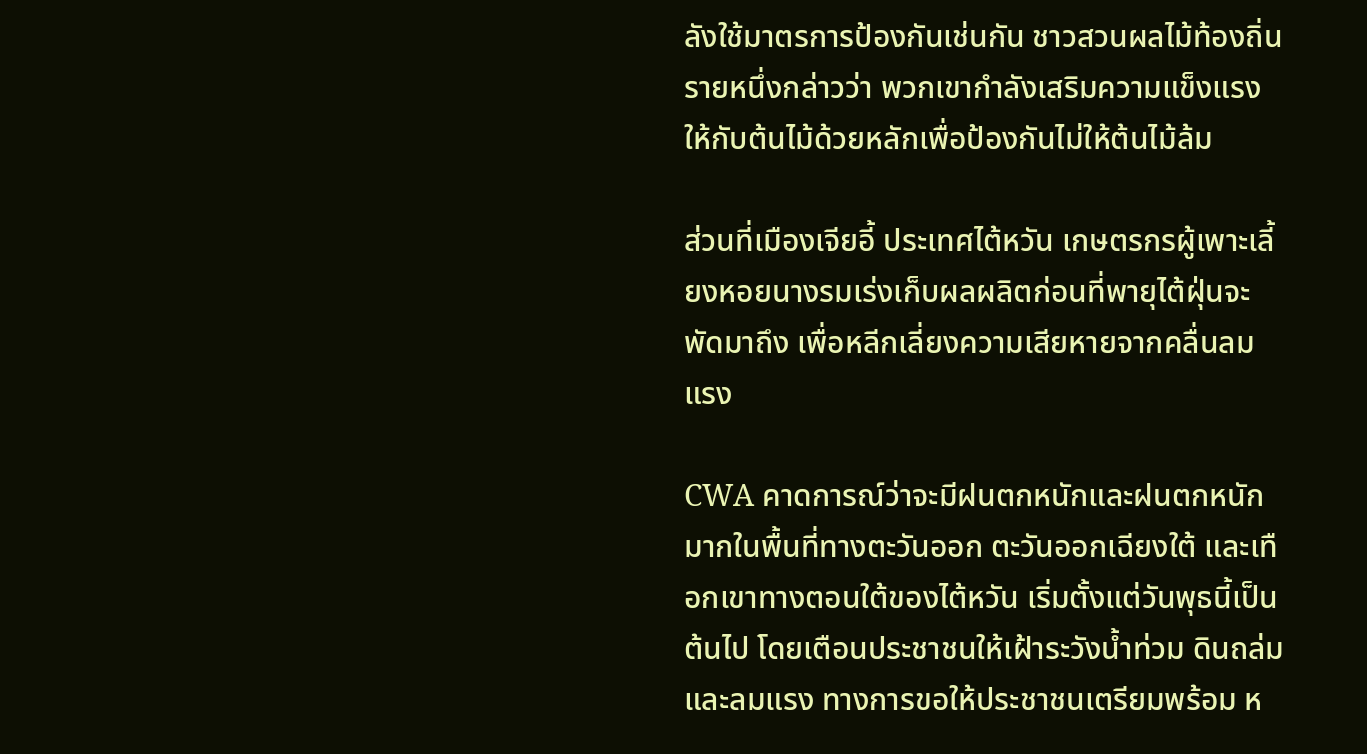ลังใช้มาตรการป้องกันเช่นกัน ชาวสวนผลไม้ท้องถิ่นรายหนึ่งกล่าวว่า พวกเขากำลังเสริมความแข็งแรงให้กับต้นไม้ด้วยหลักเพื่อป้องกันไม่ให้ต้นไม้ล้ม

ส่วนที่เมืองเจียอี้ ประเทศไต้หวัน เกษตรกรผู้เพาะเลี้ยงหอยนางรมเร่งเก็บผลผลิตก่อนที่พายุไต้ฝุ่นจะพัดมาถึง เพื่อหลีกเลี่ยงความเสียหายจากคลื่นลมแรง

CWA คาดการณ์ว่าจะมีฝนตกหนักและฝนตกหนักมากในพื้นที่ทางตะวันออก ตะวันออกเฉียงใต้ และเทือกเขาทางตอนใต้ของไต้หวัน เริ่มตั้งแต่วันพุธนี้เป็นต้นไป โดยเตือนประชาชนให้เฝ้าระวังน้ำท่วม ดินถล่ม และลมแรง ทางการขอให้ประชาชนเตรียมพร้อม ห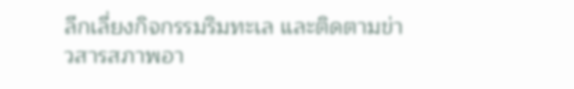ลีกเลี่ยงกิจกรรมริมทะเล และติดตามข่าวสารสภาพอา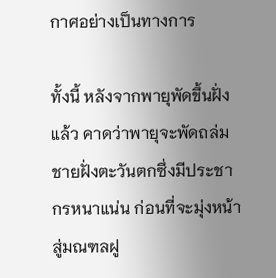กาศอย่างเป็นทางการ

ทั้งนี้ หลังจากพายุพัดขึ้นฝั่งแล้ว คาดว่าพายุจะพัดถล่มชายฝั่งตะวันตกซึ่งมีประชากรหนาแน่น ก่อนที่จะมุ่งหน้าสู่มณฑลฝู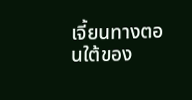เจี้ยนทางตอนใต้ของ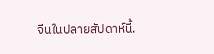จีนในปลายสัปดาห์นี้.